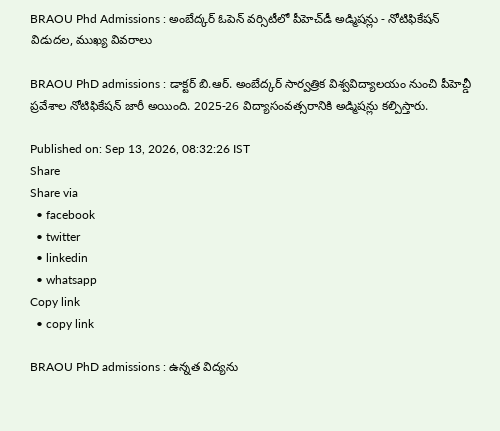BRAOU Phd Admissions : అంబేద్కర్ ఓపెన్ వర్సిటీలో పీహెచ్‌డీ అడ్మిషన్లు - నోటిఫికేషన్ విడుదల, ముఖ్య వివరాలు

BRAOU PhD admissions : డాక్టర్ బి.ఆర్. అంబేద్కర్ సార్వత్రిక విశ్వవిద్యాలయం నుంచి పీహెచ్డీ ప్రవేశాల నోటిఫికేషన్ జారీ అయింది. 2025-26 విద్యాసంవత్సరానికి అడ్మిషన్లు కల్పిస్తారు.

Published on: Sep 13, 2026, 08:32:26 IST
Share
Share via
  • facebook
  • twitter
  • linkedin
  • whatsapp
Copy link
  • copy link

BRAOU PhD admissions : ఉన్నత విద్యను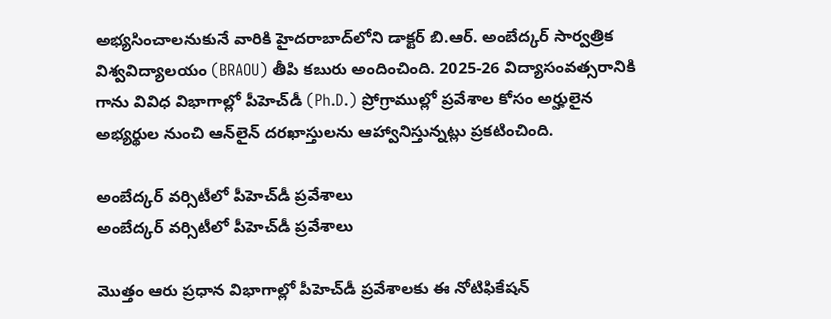అభ్యసించాలనుకునే వారికి హైదరాబాద్‌లోని డాక్టర్ బి.ఆర్. అంబేద్కర్ సార్వత్రిక విశ్వవిద్యాలయం (BRAOU) తీపి కబురు అందించింది. 2025-26 విద్యాసంవత్సరానికి గాను వివిధ విభాగాల్లో పీహెచ్‌డీ (Ph.D.) ప్రోగ్రాముల్లో ప్రవేశాల కోసం అర్హులైన అభ్యర్థుల నుంచి ఆన్‌లైన్ దరఖాస్తులను ఆహ్వానిస్తున్నట్లు ప్రకటించింది.

అంబేద్కర్ వర్సిటీలో పీహెచ్‌డీ ప్రవేశాలు
అంబేద్కర్ వర్సిటీలో పీహెచ్‌డీ ప్రవేశాలు

మొత్తం ఆరు ప్రధాన విభాగాల్లో పీహెచ్‌డీ ప్రవేశాలకు ఈ నోటిఫికేషన్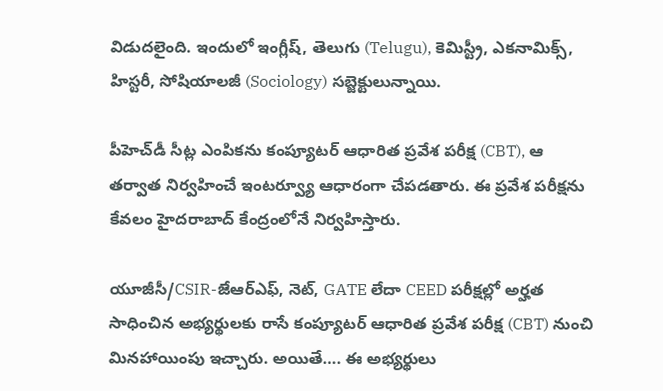విడుదలైంది. ఇందులో ఇంగ్లీష్, తెలుగు (Telugu), కెమిస్ట్రీ, ఎకనామిక్స్, హిస్టరీ, సోషియాలజీ (Sociology) సబ్జెక్టులున్నాయి.

పీహెచ్‌డీ సీట్ల ఎంపికను కంప్యూటర్ ఆధారిత ప్రవేశ పరీక్ష (CBT), ఆ తర్వాత నిర్వహించే ఇంటర్వ్యూ ఆధారంగా చేపడతారు. ఈ ప్రవేశ పరీక్షను కేవలం హైదరాబాద్ కేంద్రంలోనే నిర్వహిస్తారు.

యూజీసీ/CSIR-జేఆర్ఎఫ్, నెట్, GATE లేదా CEED పరీక్షల్లో అర్హత సాధించిన అభ్యర్థులకు రాసే కంప్యూటర్ ఆధారిత ప్రవేశ పరీక్ష (CBT) నుంచి మినహాయింపు ఇచ్చారు. అయితే…. ఈ అభ్యర్థులు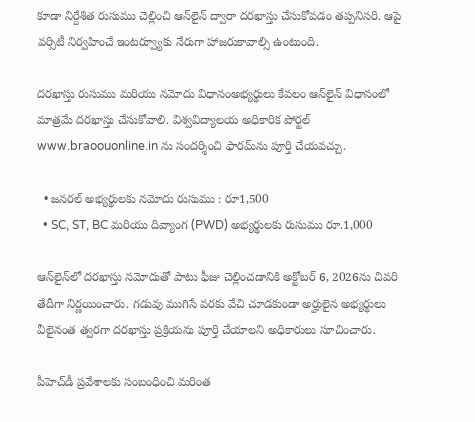కూడా నిర్దేశిత రుసుము చెల్లించి ఆన్‌లైన్ ద్వారా దరఖాస్తు చేసుకోవడం తప్పనిసరి. ఆపై వర్సిటీ నిర్వహించే ఇంటర్వ్యూకు నేరుగా హాజరుకావాల్సి ఉంటుంది.

దరఖాస్తు రుసుము మరియు నమోదు విధానంఅభ్యర్థులు కేవలం ఆన్‌లైన్ విధానంలో మాత్రమే దరఖాస్తు చేసుకోవాలి. విశ్వవిద్యాలయ అధికారిక పోర్టల్ www.braoouonline.in ను సందర్శించి ఫారమ్‌ను పూర్తి చేయవచ్చు.

  • జనరల్ అభ్యర్థులకు నమోదు రుసుము : రూ1,500
  • SC, ST, BC మరియు దివ్యాంగ (PWD) అభ్యర్థులకు రుసుము రూ.1,000

ఆన్‌లైన్‌లో దరఖాస్తు నమోదుతో పాటు ఫీజు చెల్లించడానికి అక్టోబర్ 6, 2026ను చివరి తేదీగా నిర్ణయించారు. గడువు ముగిసే వరకు వేచి చూడకుండా అర్హులైన అభ్యర్థులు వీలైనంత త్వరగా దరఖాస్తు ప్రక్రియను పూర్తి చేయాలని అధికారులు సూచించారు.

పీహెచ్‌డీ ప్రవేశాలకు సంబంధించి మరింత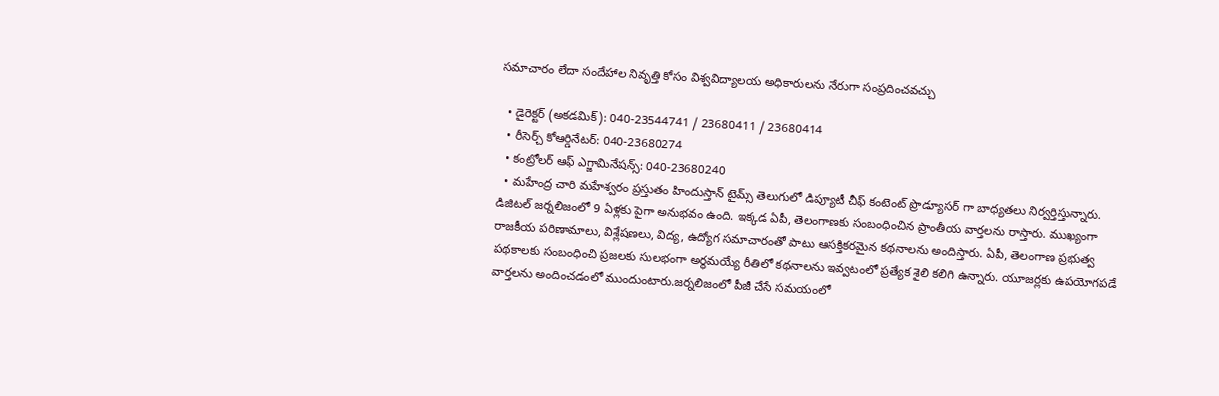సమాచారం లేదా సందేహాల నివృత్తి కోసం విశ్వవిద్యాలయ అధికారులను నేరుగా సంప్రదించవచ్చు

  • డైరెక్టర్ (అకడమిక్): 040-23544741 / 23680411 / 23680414
  • రీసెర్చ్ కోఆర్డినేటర్: 040-23680274
  • కంట్రోలర్ ఆఫ్ ఎగ్జామినేషన్స్: 040-23680240
  • మహేంద్ర చారి మహేశ్వరం ప్రస్తుతం హిందుస్తాన్ టైమ్స్ తెలుగులో డిప్యూటీ చీఫ్ కంటెంట్ ప్రొడ్యూసర్ గా బాధ్యతలు నిర్వర్తిస్తున్నారు. డిజిటల్ జర్నలిజంలో 9 ఏళ్లకు పైగా అనుభవం ఉంది. ఇక్కడ ఏపీ, తెలంగాణకు సంబంధించిన ప్రాంతీయ వార్తలను రాస్తారు. ముఖ్యంగా రాజకీయ పరిణామాలు, విశ్లేషణలు, విద్య, ఉద్యోగ సమాచారంతో పాటు ఆసక్తికరమైన కథనాలను అందిస్తారు. ఏపీ, తెలంగాణ ప్రభుత్వ పథకాలకు సంబంధించి ప్రజలకు సులభంగా అర్థమయ్యే రీతిలో కథనాలను ఇవ్వటంలో ప్రత్యేక శైలి కలిగి ఉన్నారు. యూజర్లకు ఉపయోగపడే వార్తలను అందించడంలో ముందుంటారు.జర్నలిజంలో పీజీ చేసే సమయంలో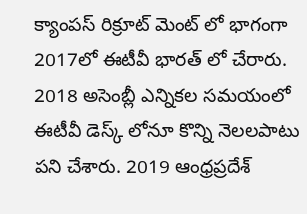క్యాంపస్ రిక్రూట్ మెంట్ లో భాగంగా 2017లో ఈటీవీ భారత్ లో చేరారు. 2018 అసెంబ్లీ ఎన్నికల సమయంలో ఈటీవీ డెస్క్ లోనూ కొన్ని నెలలపాటు పని చేశారు. 2019 ఆంధ్రప్రదేశ్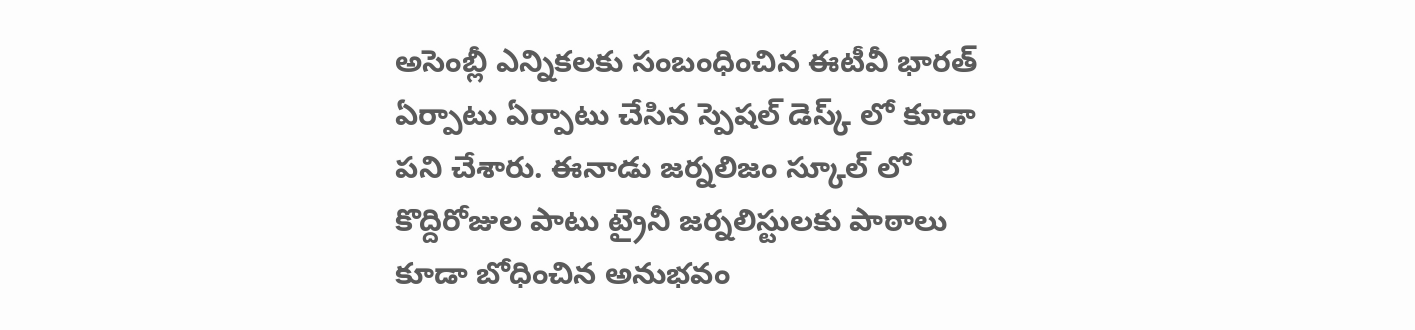అసెంబ్లీ ఎన్నికలకు సంబంధించిన ఈటీవీ భారత్ ఏర్పాటు ఏర్పాటు చేసిన స్పెషల్ డెస్క్ లో కూడా పని చేశారు. ఈనాడు జర్నలిజం స్కూల్ లో కొద్దిరోజుల పాటు ట్రైనీ జర్నలిస్టులకు పాఠాలు కూడా బోధించిన అనుభవం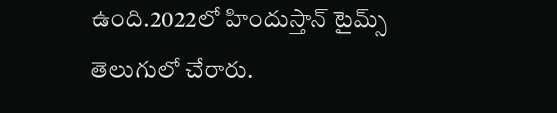ఉంది.2022లో హిందుస్తాన్ టైమ్స్ తెలుగులో చేరారు.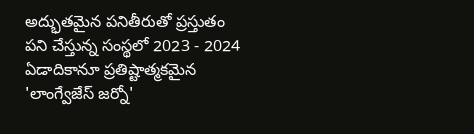అద్భుతమైన పనితీరుతో ప్రస్తుతం పని చేస్తున్న సంస్థలో 2023 - 2024 ఏడాదికానూ ప్రతిష్టాత్మకమైన 'లాంగ్వేజేస్ జర్నో'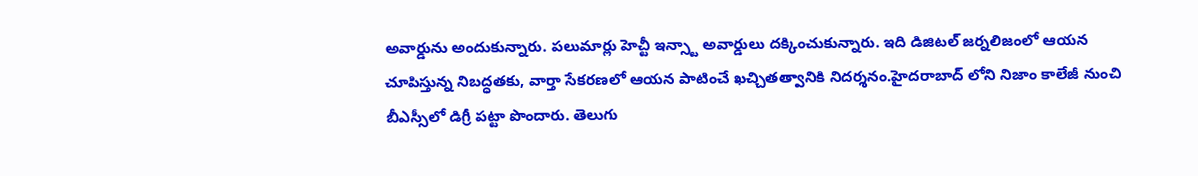అవార్డును అందుకున్నారు. పలుమార్లు హెచ్టీ ఇన్స్టా అవార్డులు దక్కించుకున్నారు. ఇది డిజిటల్ జర్నలిజంలో ఆయన చూపిస్తున్న నిబద్ధతకు, వార్తా సేకరణలో ఆయన పాటించే ఖచ్చితత్వానికి నిదర్శనం.హైదరాబాద్ లోని నిజాం కాలేజీ నుంచి బీఎస్సీలో డిగ్రీ పట్టా పొందారు. తెలుగు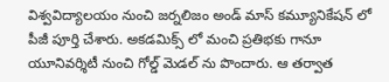విశ్వవిద్యాలయం నుంచి జర్నలిజం అండ్ మాస్ కమ్యూనికేషన్ లో పీజీ పూర్తి చేశారు. అకడమిక్స్ లో మంచి ప్రతిభకు గానూ యూనివర్శిటీ నుంచి గోల్డ్ మెడల్ ను పొందారు. ఆ తర్వాత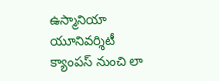ఉస్మానియా యూనివర్శిటీ క్యాంపస్ నుంచి లా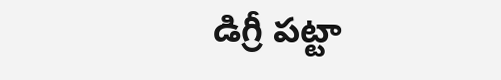డిగ్రీ పట్టా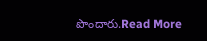పొందారు.Read More